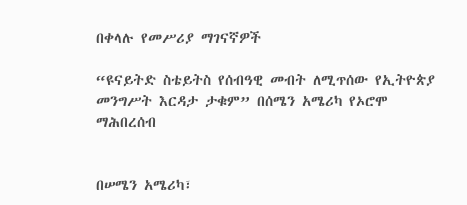በቀላሉ የመሥሪያ ማገናኛዎች

“ዩናይትድ ስቴይትስ የሰብዓዊ መብት ለሚጥሰው የኢትዮጵያ መንግሥት እርዳታ ታቁም” በሰሜን አሜሪካ የኦሮሞ ማሕበረሰብ


በሠሜን አሜሪካ፣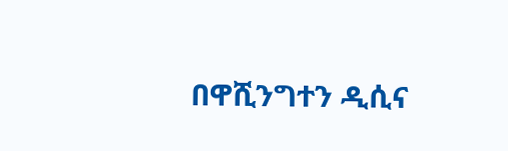በዋሺንግተን ዲሲና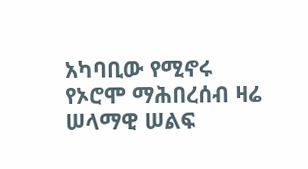አካባቢው የሚኖሩ የኦሮሞ ማሕበረሰብ ዛሬ ሠላማዊ ሠልፍ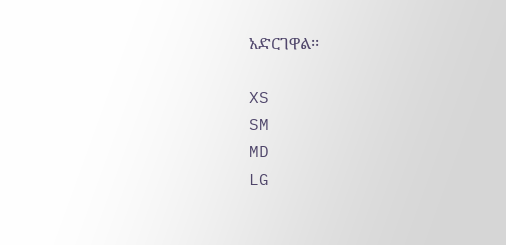አድርገዋል፡፡

XS
SM
MD
LG